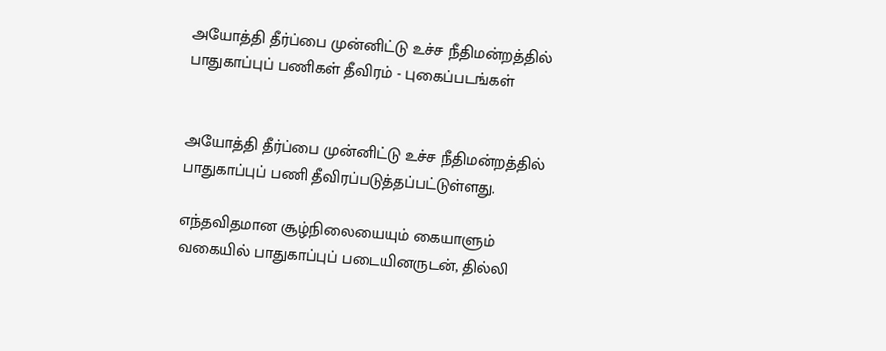அயோத்தி தீர்ப்பை முன்னிட்டு உச்ச நீதிமன்றத்தில் பாதுகாப்புப் பணிகள் தீவிரம் - புகைப்படங்கள்


அயோத்தி தீர்ப்பை முன்னிட்டு உச்ச நீதிமன்றத்தில் பாதுகாப்புப் பணி தீவிரப்படுத்தப்பட்டுள்ளது.

எந்தவிதமான சூழ்நிலையையும் கையாளும் வகையில் பாதுகாப்புப் படையினருடன், தில்லி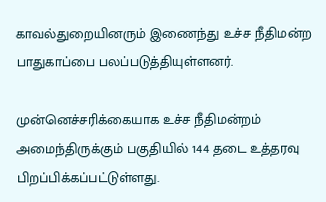காவல்துறையினரும் இணைந்து உச்ச நீதிமன்ற பாதுகாப்பை பலப்படுத்தியுள்ளனர்.

முன்னெச்சரிக்கையாக உச்ச நீதிமன்றம் அமைந்திருக்கும் பகுதியில் 144 தடை உத்தரவு பிறப்பிக்கப்பட்டுள்ளது.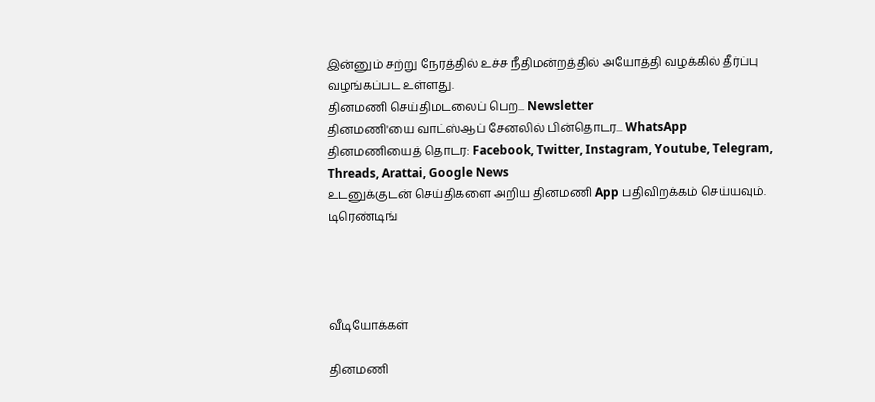இன்னும் சற்று நேரத்தில் உச்ச நீதிமன்றத்தில் அயோத்தி வழக்கில் தீர்ப்பு வழங்கப்பட உள்ளது.
தினமணி செய்திமடலைப் பெற... Newsletter
தினமணி'யை வாட்ஸ்ஆப் சேனலில் பின்தொடர... WhatsApp
தினமணியைத் தொடர: Facebook, Twitter, Instagram, Youtube, Telegram, Threads, Arattai, Google News
உடனுக்குடன் செய்திகளை அறிய தினமணி App பதிவிறக்கம் செய்யவும்.
டிரெண்டிங்




வீடியோக்கள்

தினமணி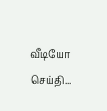வீடியோ செய்தி...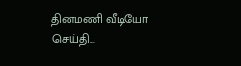தினமணி வீடியோ செய்தி...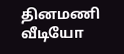தினமணி வீடியோ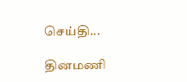செய்தி...

தினமணி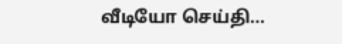வீடியோ செய்தி...